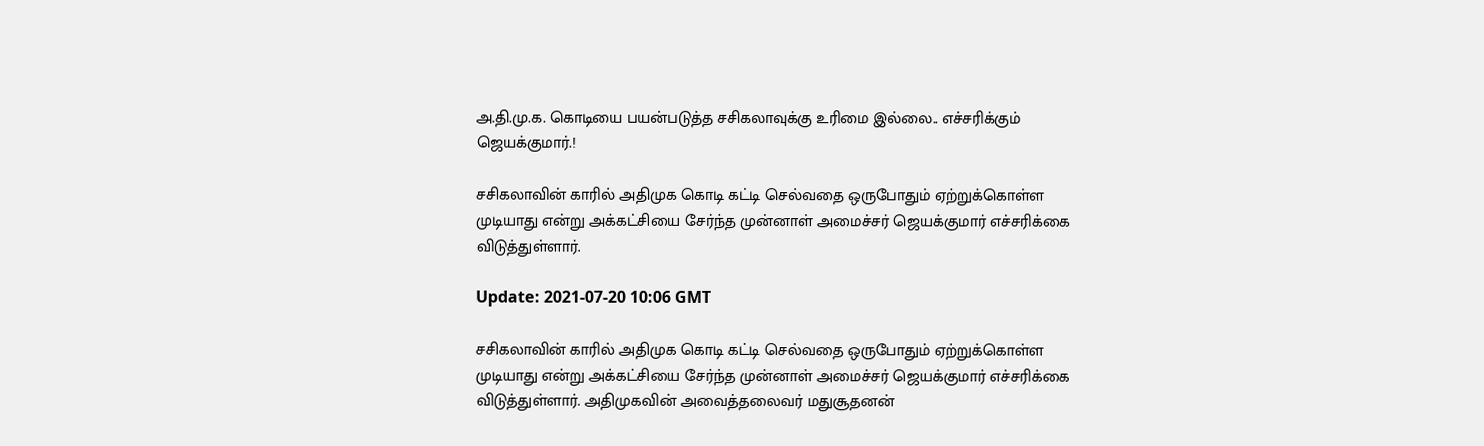அ.தி.மு.க. கொடியை பயன்படுத்த சசிகலாவுக்கு உரிமை இல்லை.. எச்சரிக்கும் ஜெயக்குமார்.!

சசிகலாவின் காரில் அதிமுக கொடி கட்டி செல்வதை ஒருபோதும் ஏற்றுக்கொள்ள முடியாது என்று அக்கட்சியை சேர்ந்த முன்னாள் அமைச்சர் ஜெயக்குமார் எச்சரிக்கை விடுத்துள்ளார்.

Update: 2021-07-20 10:06 GMT

சசிகலாவின் காரில் அதிமுக கொடி கட்டி செல்வதை ஒருபோதும் ஏற்றுக்கொள்ள முடியாது என்று அக்கட்சியை சேர்ந்த முன்னாள் அமைச்சர் ஜெயக்குமார் எச்சரிக்கை விடுத்துள்ளார். அதிமுகவின் அவைத்தலைவர் மதுசூதனன்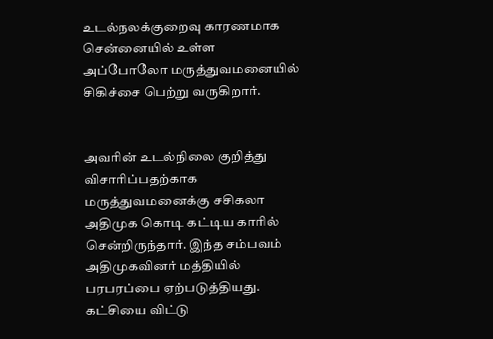உடல்நலக்குறைவு காரணமாக சென்னையில் உள்ள அப்போலோ மருத்துவமனையில் சிகிச்சை பெற்று வருகிறார்.


அவரின் உடல்நிலை குறித்து விசாரிப்பதற்காக மருத்துவமனைக்கு சசிகலா அதிமுக கொடி கட்டிய காரில் சென்றிருந்தார். இந்த சம்பவம் அதிமுகவினர் மத்தியில் பரபரப்பை ஏற்படுத்தியது. கட்சியை விட்டு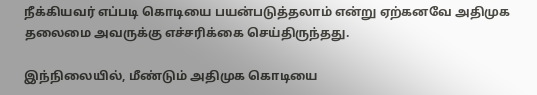நீக்கியவர் எப்படி கொடியை பயன்படுத்தலாம் என்று ஏற்கனவே அதிமுக தலைமை அவருக்கு எச்சரிக்கை செய்திருந்தது.

இந்நிலையில், மீண்டும் அதிமுக கொடியை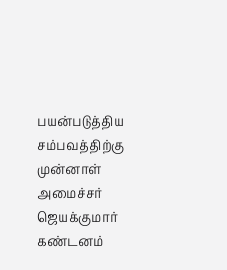பயன்படுத்திய சம்பவத்திற்கு முன்னாள் அமைச்சர் ஜெயக்குமார் கண்டனம்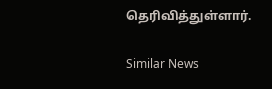தெரிவித்துள்ளார்.

Similar News